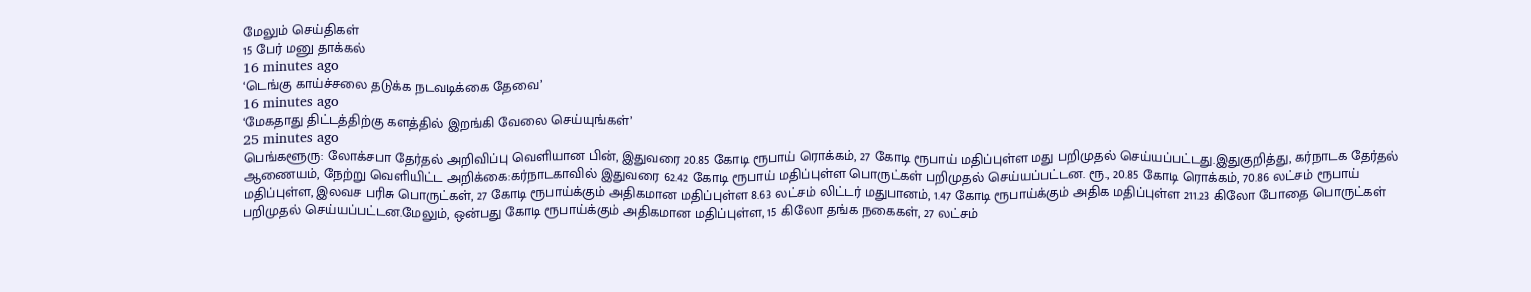மேலும் செய்திகள்
15 பேர் மனு தாக்கல்
16 minutes ago
‘டெங்கு காய்ச்சலை தடுக்க நடவடிக்கை தேவை’
16 minutes ago
‘மேகதாது திட்டத்திற்கு களத்தில் இறங்கி வேலை செய்யுங்கள்’
25 minutes ago
பெங்களூரு: லோக்சபா தேர்தல் அறிவிப்பு வெளியான பின், இதுவரை 20.85 கோடி ரூபாய் ரொக்கம், 27 கோடி ரூபாய் மதிப்புள்ள மது பறிமுதல் செய்யப்பட்டது.இதுகுறித்து, கர்நாடக தேர்தல் ஆணையம், நேற்று வெளியிட்ட அறிக்கை:கர்நாடகாவில் இதுவரை 62.42 கோடி ரூபாய் மதிப்புள்ள பொருட்கள் பறிமுதல் செய்யப்பட்டன. ரூ., 20.85 கோடி ரொக்கம், 70.86 லட்சம் ரூபாய் மதிப்புள்ள, இலவச பரிசு பொருட்கள், 27 கோடி ரூபாய்க்கும் அதிகமான மதிப்புள்ள 8.63 லட்சம் லிட்டர் மதுபானம், 1.47 கோடி ரூபாய்க்கும் அதிக மதிப்புள்ள 211.23 கிலோ போதை பொருட்கள் பறிமுதல் செய்யப்பட்டன.மேலும், ஒன்பது கோடி ரூபாய்க்கும் அதிகமான மதிப்புள்ள, 15 கிலோ தங்க நகைகள், 27 லட்சம்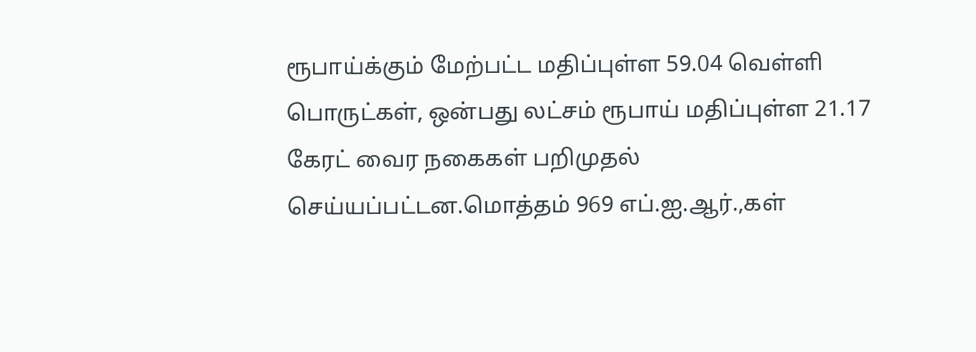ரூபாய்க்கும் மேற்பட்ட மதிப்புள்ள 59.04 வெள்ளி பொருட்கள், ஒன்பது லட்சம் ரூபாய் மதிப்புள்ள 21.17 கேரட் வைர நகைகள் பறிமுதல் செய்யப்பட்டன.மொத்தம் 969 எப்.ஐ.ஆர்.,கள்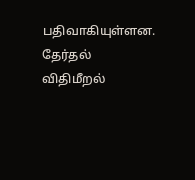பதிவாகியுள்ளன. தேர்தல் விதிமீறல்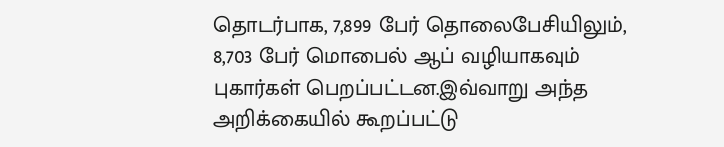தொடர்பாக, 7,899 பேர் தொலைபேசியிலும், 8,703 பேர் மொபைல் ஆப் வழியாகவும் புகார்கள் பெறப்பட்டன.இவ்வாறு அந்த அறிக்கையில் கூறப்பட்டு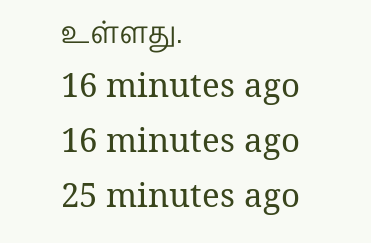உள்ளது.
16 minutes ago
16 minutes ago
25 minutes ago